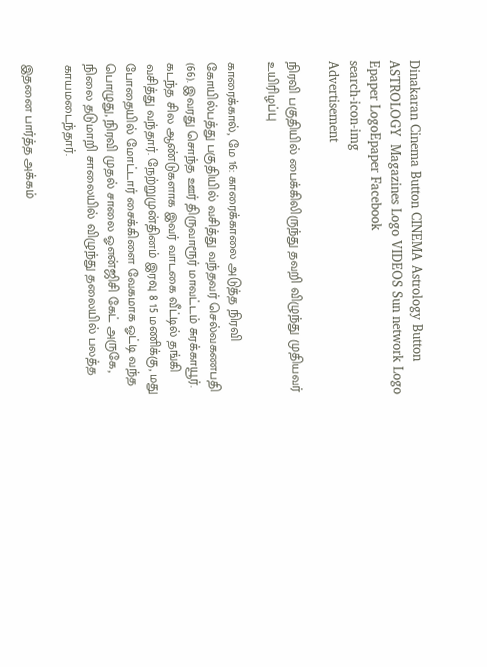Dinakaran Cinema Button CINEMA Astrology Button ASTROLOGY  Magazines Logo VIDEOS Sun network Logo Epaper LogoEpaper Facebook
search-icon-img
Advertisement

நிரவி பகுதியில் பைக்கிலிருந்து தவறி விழுந்து முதியவர் உயிரிழப்பு

காரைக்கால், மே 16: காரைக்காலை அடுத்த நிரவி கோயில்பத்து பகுதியில் வசித்து வந்தவர் செல்வகணபதி (66). இவரது சொந்த ஊர் திருவாரூர் மாவட்டம் சுரக்காயூர். கடந்த சில ஆண்டுகளாக இவர் வாடகை வீட்டில் தங்கி வசித்து வந்தார். நேற்றுமுன்தினம் இரவு 8 15 மணிக்கு, மது போதையில் மோட்டார் சைக்கிளை வேகமாக ஓட்டி வந்த பொழுது, நிரவி முதல் சாலை ஓஎன்ஜிசி கேட் அருகே, நிலை தடுமாறி சாலையில் விழுந்து தலையில் பலத்த காயமடைந்தார்.

இதனை பார்த்த அக்கம்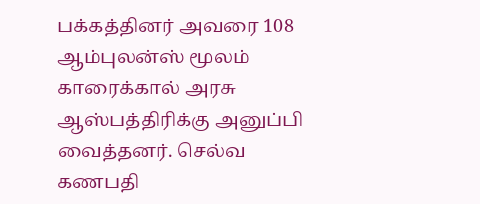பக்கத்தினர் அவரை 108 ஆம்புலன்ஸ் மூலம் காரைக்கால் அரசு ஆஸ்பத்திரிக்கு அனுப்பி வைத்தனர். செல்வ கணபதி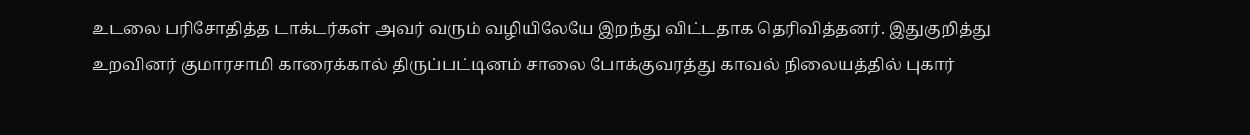உடலை பரிசோதித்த டாக்டர்கள் அவர் வரும் வழியிலேயே இறந்து விட்டதாக தெரிவித்தனர். இதுகுறித்து உறவினர் குமாரசாமி காரைக்கால் திருப்பட்டினம் சாலை போக்குவரத்து காவல் நிலையத்தில் புகார்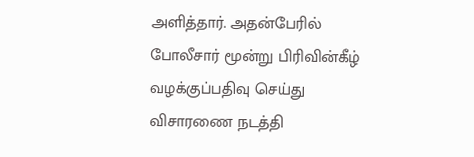அளித்தார். அதன்பேரில் போலீசார் மூன்று பிரிவின்கீழ் வழக்குப்பதிவு செய்து விசாரணை நடத்தி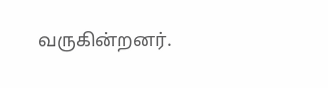வருகின்றனர்.